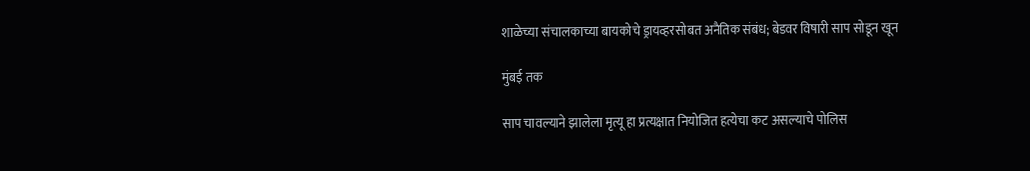शाळेच्या संचालकाच्या बायकोचे ड्रायव्हरसोबत अनैतिक संबंध; बेडवर विषारी साप सोडून खून

मुंबई तक

साप चावल्याने झालेला मृत्यू हा प्रत्यक्षात नियोजित हत्येचा कट असल्याचे पोलिस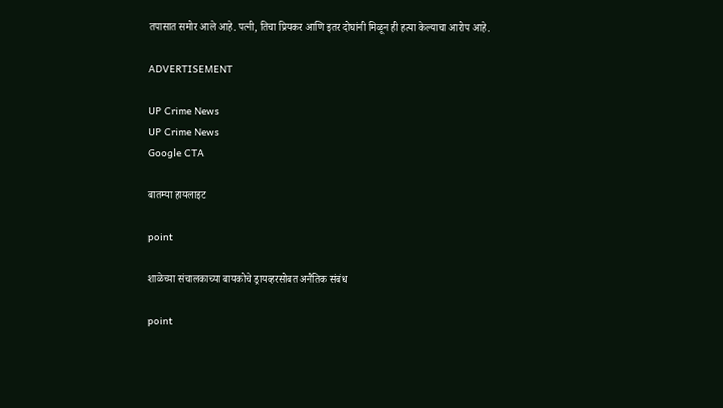तपासात समोर आले आहे. पत्नी, तिचा प्रियकर आणि इतर दोघांनी मिळून ही हत्या केल्याचा आरोप आहे.

ADVERTISEMENT

UP Crime News
UP Crime News
Google CTA

बातम्या हायलाइट

point

शाळेच्या संचालकाच्या बायकोचे ड्रायव्हरसोबत अनैतिक संबंध

point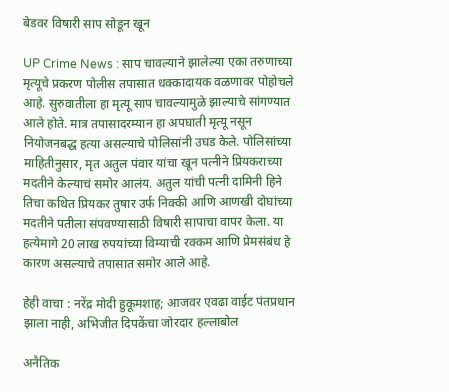बेडवर विषारी साप सोडून खून

UP Crime News : साप चावल्याने झालेल्या एका तरुणाच्या मृत्यूचे प्रकरण पोलीस तपासात धक्कादायक वळणावर पोहोचले आहे. सुरुवातीला हा मृत्यू साप चावल्यामुळे झाल्याचे सांगण्यात आले होते. मात्र तपासादरम्यान हा अपघाती मृत्यू नसून नियोजनबद्ध हत्या असल्याचे पोलिसांनी उघड केले. पोलिसांच्या माहितीनुसार, मृत अतुल पंवार यांचा खून पत्नीने प्रियकराच्या मदतीने केल्याचं समोर आलंय. अतुल यांची पत्नी दामिनी हिने तिचा कथित प्रियकर तुषार उर्फ निक्की आणि आणखी दोघांच्या मदतीने पतीला संपवण्यासाठी विषारी सापाचा वापर केला. या हत्येमागे 20 लाख रुपयांच्या विम्याची रक्कम आणि प्रेमसंबंध हे कारण असल्याचे तपासात समोर आले आहे.

हेही वाचा : नरेंद्र मोदी हुकूमशाह; आजवर एवढा वाईट पंतप्रधान झाला नाही, अभिजीत दिपकेंचा जोरदार हल्लाबोल

अनैतिक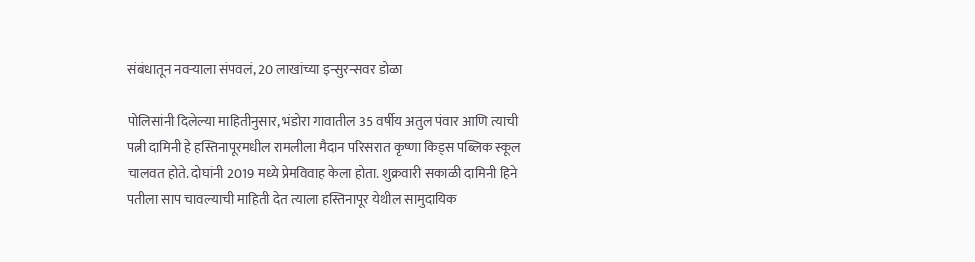संबंधातून नवऱ्याला संपवलं, 20 लाखांच्या इन्सुरन्सवर डोळा

पोलिसांनी दिलेल्या माहितीनुसार, भंडोरा गावातील 35 वर्षीय अतुल पंवार आणि त्याची पत्नी दामिनी हे हस्तिनापूरमधील रामलीला मैदान परिसरात कृष्णा किड्स पब्लिक स्कूल चालवत होते. दोघांनी 2019 मध्ये प्रेमविवाह केला होता. शुक्रवारी सकाळी दामिनी हिने पतीला साप चावल्याची माहिती देत त्याला हस्तिनापूर येथील सामुदायिक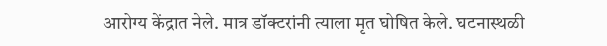आरोग्य केंद्रात नेले. मात्र डॉक्टरांनी त्याला मृत घोषित केले. घटनास्थळी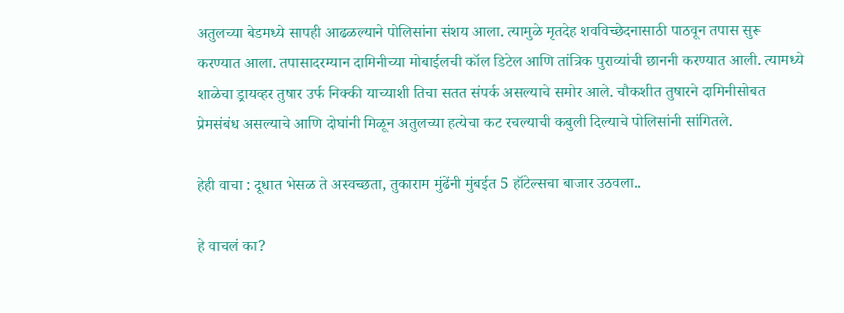अतुलच्या बेडमध्ये सापही आढळल्याने पोलिसांना संशय आला. त्यामुळे मृतदेह शवविच्छेदनासाठी पाठवून तपास सुरू करण्यात आला. तपासादरम्यान दामिनीच्या मोबाईलची कॉल डिटेल आणि तांत्रिक पुराव्यांची छाननी करण्यात आली. त्यामध्ये शाळेचा ड्रायव्हर तुषार उर्फ निक्की याच्याशी तिचा सतत संपर्क असल्याचे समोर आले. चौकशीत तुषारने दामिनीसोबत प्रेमसंबंध असल्याचे आणि दोघांनी मिळून अतुलच्या हत्येचा कट रचल्याची कबुली दिल्याचे पोलिसांनी सांगितले.

हेही वाचा : दूधात भेसळ ते अस्वच्छता, तुकाराम मुंढेंनी मुंबईत 5 हॉटेल्सचा बाजार उठवला..

हे वाचलं का?